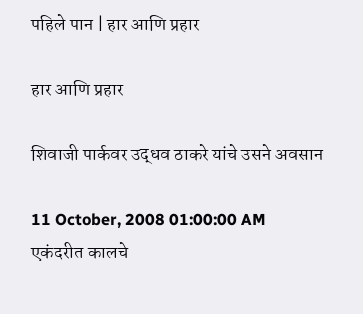पहिले पान | हार आणि प्रहार

हार आणि प्रहार

शिवाजी पार्कवर उद्धव ठाकरे यांचे उसने अवसान

11 October, 2008 01:00:00 AM
एकंदरीत कालचे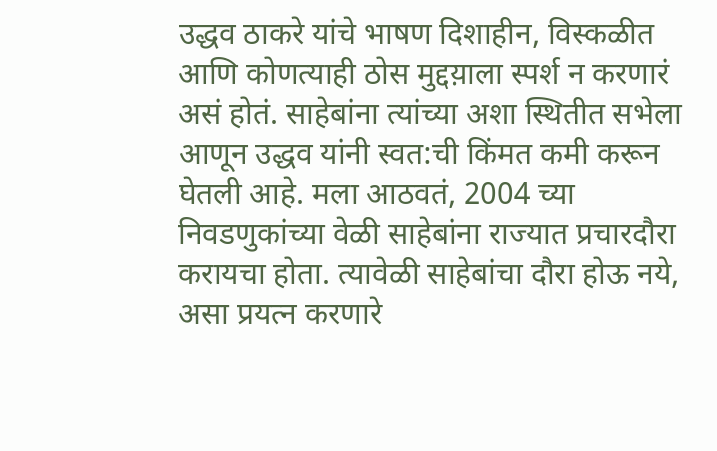उद्धव ठाकरे यांचे भाषण दिशाहीन, विस्कळीत आणि कोणत्याही ठोस मुद्दय़ाला स्पर्श न करणारं असं होतं. साहेबांना त्यांच्या अशा स्थितीत सभेला आणून उद्धव यांनी स्वत:ची किंमत कमी करून घेतली आहे. मला आठवतं, 2004 च्या निवडणुकांच्या वेळी साहेबांना राज्यात प्रचारदौरा करायचा होता. त्यावेळी साहेबांचा दौरा होऊ नये, असा प्रयत्न करणारे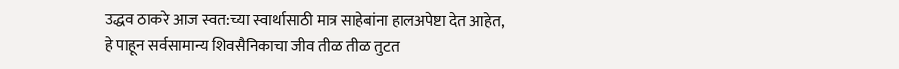उद्धव ठाकरे आज स्वत:च्या स्वार्थासाठी मात्र साहेबांना हालअपेष्टा देत आहेत, हे पाहून सर्वसामान्य शिवसैनिकाचा जीव तीळ तीळ तुटत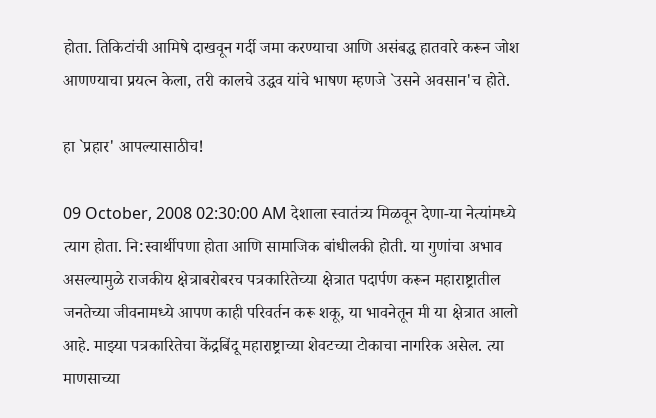होता. तिकिटांची आमिषे दाखवून गर्दी जमा करण्याचा आणि असंबद्ध हातवारे करून जोश आणण्याचा प्रयत्न केला, तरी कालचे उद्धव यांचे भाषण म्हणजे `उसने अवसान'च होते.

हा `प्रहार' आपल्यासाठीच!

09 October, 2008 02:30:00 AM देशाला स्वातंत्र्य मिळवून देणा-या नेत्यांमध्ये त्याग होता. नि:स्वार्थीपणा होता आणि सामाजिक बांधीलकी होती. या गुणांचा अभाव असल्यामुळे राजकीय क्षेत्राबरोबरच पत्रकारितेच्या क्षेत्रात पदार्पण करून महाराष्ट्रातील जनतेच्या जीवनामध्ये आपण काही परिवर्तन करू शकू, या भावनेतून मी या क्षेत्रात आलो आहे. माझ्या पत्रकारितेचा केंद्रबिंदू महाराष्ट्राच्या शेवटच्या टोकाचा नागरिक असेल. त्या माणसाच्या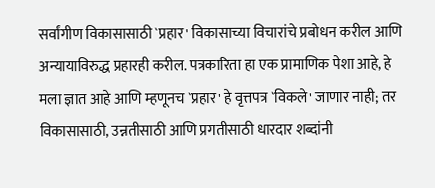सर्वांगीण विकासासाठी `प्रहार' विकासाच्या विचारांचे प्रबोधन करील आणि अन्यायाविरुद्ध प्रहारही करील. पत्रकारिता हा एक प्रामाणिक पेशा आहे, हे मला ज्ञात आहे आणि म्हणूनच `प्रहार' हे वृत्तपत्र `विकले' जाणार नाही; तर विकासासाठी, उन्नतीसाठी आणि प्रगतीसाठी धारदार शब्दांनी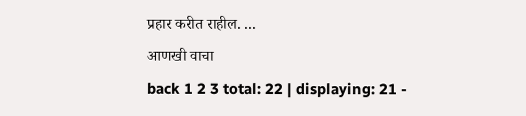प्रहार करीत राहील. ...
आणखी वाचा
back 1 2 3 total: 22 | displaying: 21 -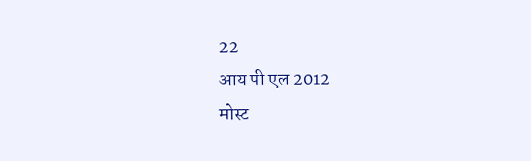22
आय पी एल 2012
मोस्ट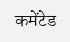कमेंटेड